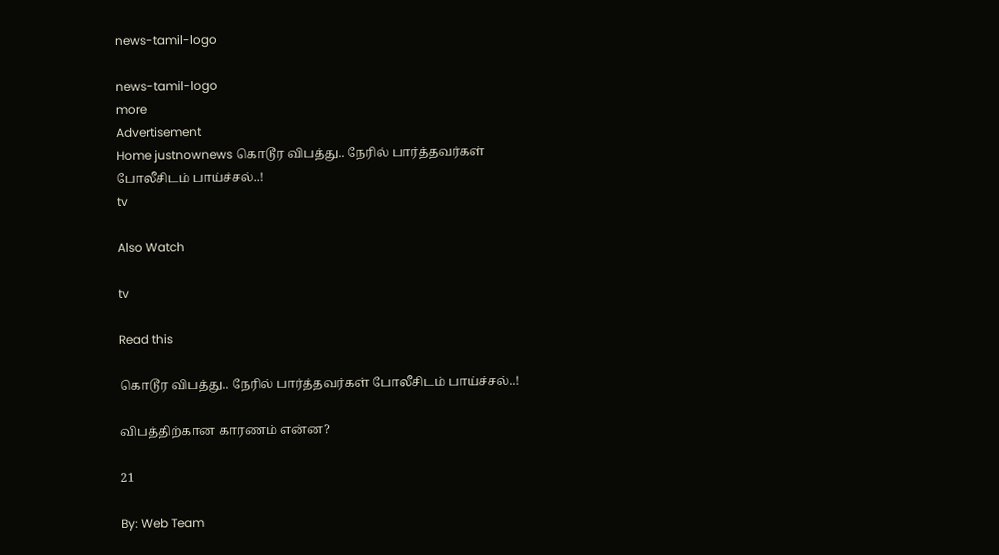news-tamil-logo

news-tamil-logo
more
Advertisement
Home justnownews கொடூர விபத்து.. நேரில் பார்த்தவர்கள் போலீசிடம் பாய்ச்சல்..!
tv

Also Watch

tv

Read this

கொடூர விபத்து.. நேரில் பார்த்தவர்கள் போலீசிடம் பாய்ச்சல்..!

விபத்திற்கான காரணம் என்ன?

21

By: Web Team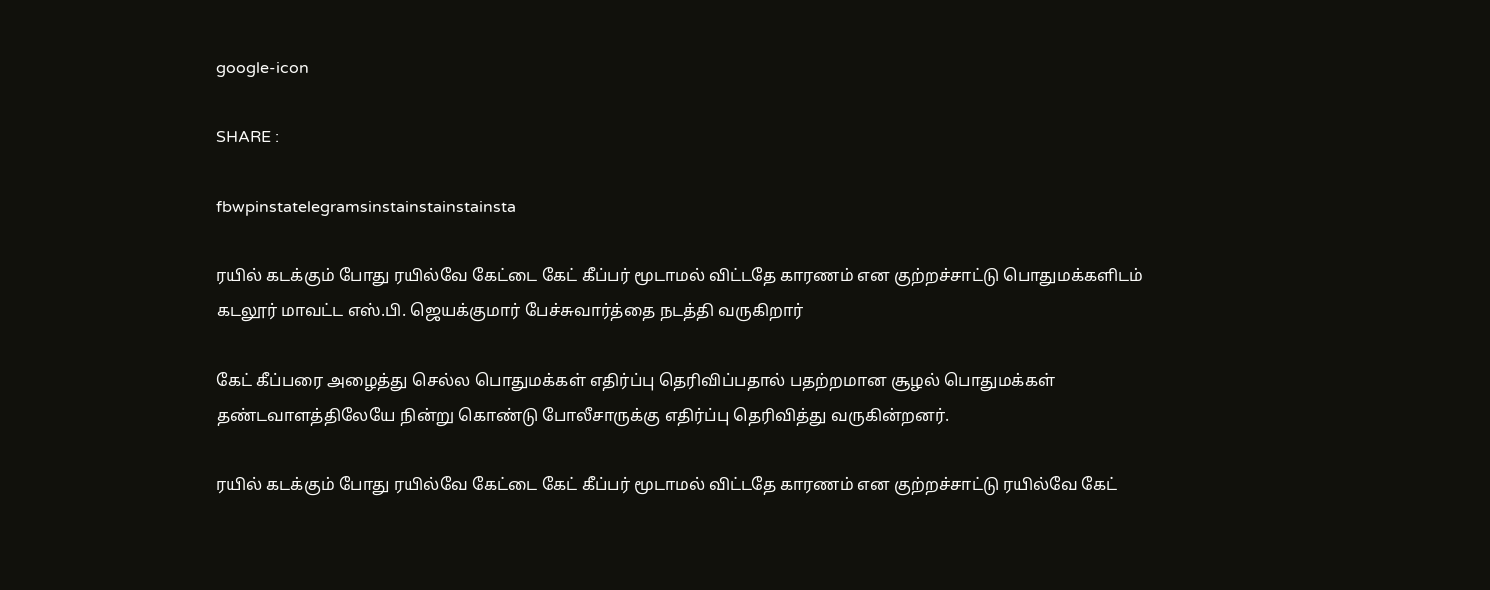google-icon

SHARE :

fbwpinstatelegramsinstainstainstainsta

ரயில் கடக்கும் போது ரயில்வே கேட்டை கேட் கீப்பர் மூடாமல் விட்டதே காரணம் என குற்றச்சாட்டு பொதுமக்களிடம் கடலூர் மாவட்ட எஸ்.பி. ஜெயக்குமார் பேச்சுவார்த்தை நடத்தி வருகிறார்

கேட் கீப்பரை அழைத்து செல்ல பொதுமக்கள் எதிர்ப்பு தெரிவிப்பதால் பதற்றமான சூழல் பொதுமக்கள் தண்டவாளத்திலேயே நின்று கொண்டு போலீசாருக்கு எதிர்ப்பு தெரிவித்து வருகின்றனர்.

ரயில் கடக்கும் போது ரயில்வே கேட்டை கேட் கீப்பர் மூடாமல் விட்டதே காரணம் என குற்றச்சாட்டு ரயில்வே கேட்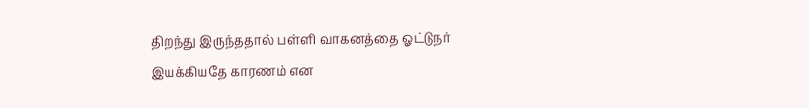திறந்து இருந்ததால் பள்ளி வாகனத்தை ஓட்டுநர் இயக்கியதே காரணம் என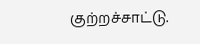குற்றச்சாட்டு.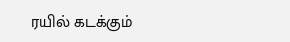ரயில் கடக்கும்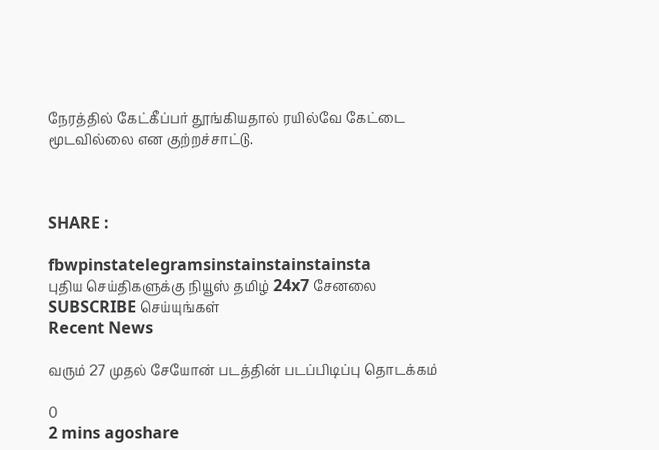நேரத்தில் கேட்கீப்பர் தூங்கியதால் ரயில்வே கேட்டை மூடவில்லை என குற்றச்சாட்டு.



SHARE :

fbwpinstatelegramsinstainstainstainsta
புதிய செய்திகளுக்கு நியூஸ் தமிழ் 24x7 சேனலை SUBSCRIBE செய்யுங்கள்
Recent News

வரும் 27 முதல் சேயோன் படத்தின் படப்பிடிப்பு தொடக்கம்

0
2 mins agoshare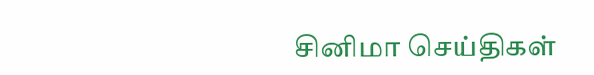சினிமா செய்திகள்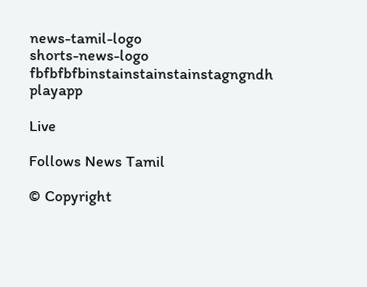news-tamil-logo
shorts-news-logo
fbfbfbfbinstainstainstainstagngndh
playapp

Live

Follows News Tamil

© Copyright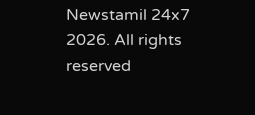Newstamil 24x7 2026. All rights reserved